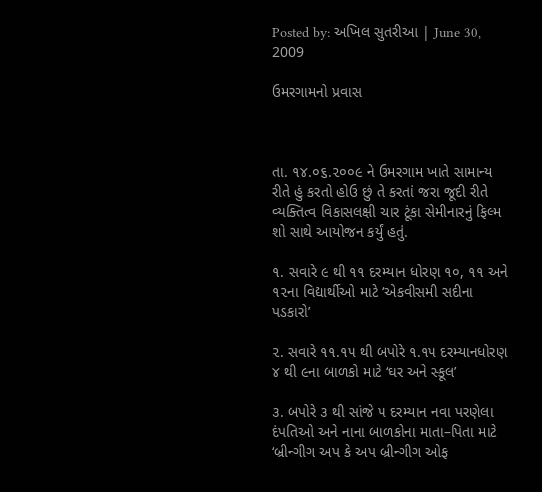Posted by: અખિલ સુતરીઆ | June 30, 2009

ઉમરગામનો પ્રવાસ



તા. ૧૪.૦૬.૨૦૦૯ ને ઉમરગામ ખાતે સામાન્ય રીતે હું કરતો હોઉ છું તે કરતાં જરા જૂદી રીતે વ્યક્તિત્વ વિકાસલક્ષી ચાર ટૂંકા સેમીનારનું ફિલ્મ શો સાથે આયોજન કર્યું હતું.

૧. સવારે ૯ થી ૧૧ દરમ્યાન ધોરણ ૧૦, ૧૧ અને ૧૨ના વિદ્યાર્થીઓ માટે ‘એકવીસમી સદીના પડકારો’

૨. સવારે ૧૧.૧૫ થી બપોરે ૧.૧૫ દરમ્યાનધોરણ ૪ થી ૯ના બાળકો માટે ‘ઘર અને સ્કૂલ’

૩. બપોરે ૩ થી સાંજે ૫ દરમ્યાન નવા પરણેલા દંપતિઓ અને નાના બાળકોના માતા–પિતા માટે ‘બ્રીન્ગીગ અપ કે અપ બ્રીન્ગીગ ઓફ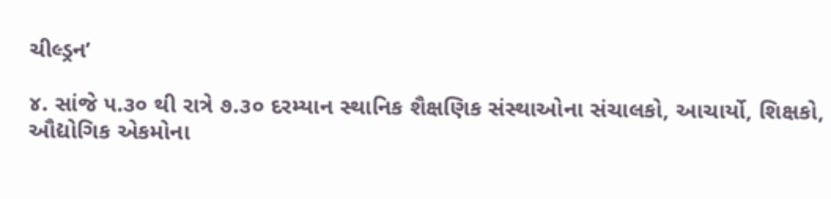ચીલ્ડ્રન’

૪. સાંજે ૫.૩૦ થી રાત્રે ૭.૩૦ દરમ્યાન સ્થાનિક શૈક્ષણિક સંસ્થાઓના સંચાલકો, આચાર્યો, શિક્ષકો, ઔદ્યોગિક એકમોના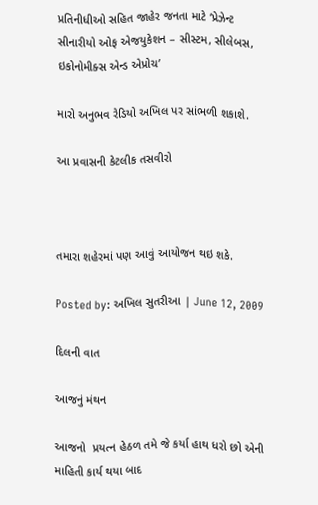પ્રતિનીધીઓ સહિત જાહેર જનતા માટે ‘પ્રેઝેન્ટ સીનારીયો ઓફ એજયુકેશન – સીસ્ટમ, સીલેબસ, ઇકોનોમીક્સ એન્ડ એપ્રોચ’

મારો અનુભવ રેડિયો અખિલ પર સાંભળી શકાશે.

આ પ્રવાસની કેટલીક તસવીરો



તમારા શહેરમાં પણ આવું આયોજન થઇ શકે.

Posted by: અખિલ સુતરીઆ | June 12, 2009

દિલની વાત

આજનું મંથન

આજનો  પ્રયત્ન હેઠળ તમે જે કર્યા હાથ ધરો છો એની માહિતી કાર્ય થયા બાદ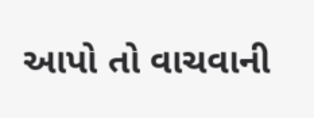આપો તો વાચવાની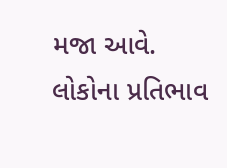મજા આવે. લોકોના પ્રતિભાવ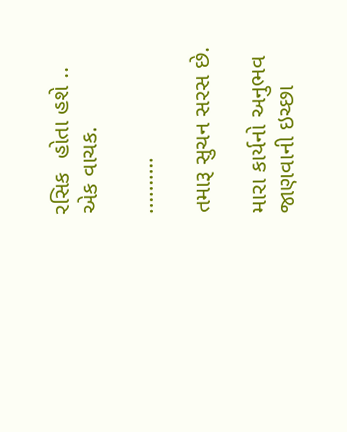રસિક  હોતા હશે .. એક વાચક.

……….

તમારૂ સુચન સરસ છે.

મારા કાર્યનો અનુભવ જાણવાની ઇચ્છા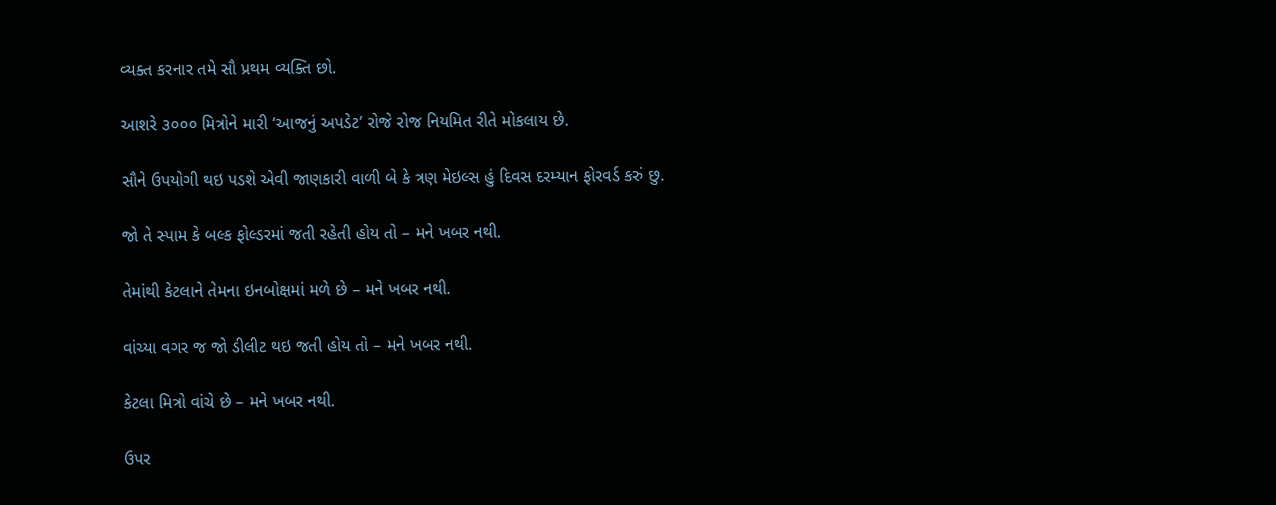વ્યક્ત કરનાર તમે સૌ પ્રથમ વ્યક્તિ છો.

આશરે ૩૦૦૦ મિત્રોને મારી ‘આજનું અપડેટ’ રોજે રોજ નિયમિત રીતે મોકલાય છે.

સૌને ઉપયોગી થઇ પડશે એવી જાણકારી વાળી બે કે ત્રણ મેઇલ્સ હું દિવસ દરમ્યાન ફોરવર્ડ કરું છુ.

જો તે સ્પામ કે બલ્ક ફોલ્ડરમાં જતી રહેતી હોય તો – મને ખબર નથી.

તેમાંથી કેટલાને તેમના ઇનબોક્ષમાં મળે છે – મને ખબર નથી.

વાંચ્યા વગર જ જો ડીલીટ થઇ જતી હોય તો – મને ખબર નથી.

કેટલા મિત્રો વાંચે છે – મને ખબર નથી.

ઉપર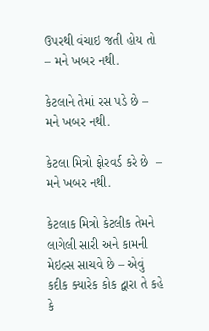ઉપરથી વંચાઇ જતી હોય તો – મને ખબર નથી.

કેટલાને તેમાં રસ પડે છે – મને ખબર નથી.

કેટલા મિત્રો ફોરવર્ડ કરે છે  – મને ખબર નથી.

કેટલાક મિત્રો કેટલીક તેમને લાગેલી સારી અને કામની મેઇલ્સ સાચવે છે – એવું કદીક ક્યારેક કોક દ્વારા તે કહે કે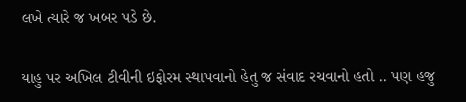લખે ત્યારે જ ખબર પડે છે.

યાહુ પર અખિલ ટીવીની ઇફોરમ સ્થાપવાનો હેતુ જ સંવાદ રચવાનો હતો .. પણ હજુ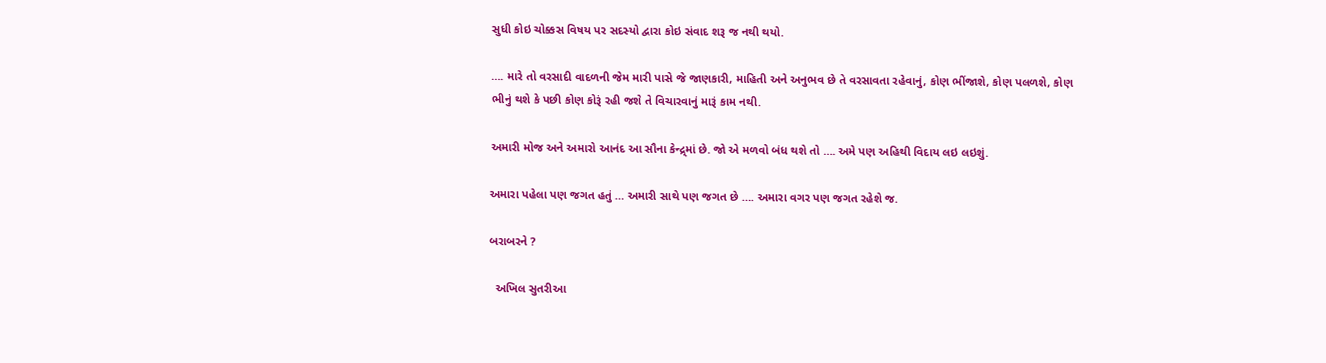સુધી કોઇ ચોક્કસ વિષય પર સદસ્યો દ્વારા કોઇ સંવાદ શરૂ જ નથી થયો.

…. મારે તો વરસાદી વાદળની જેમ મારી પાસે જે જાણકારી, માહિતી અને અનુભવ છે તે વરસાવતા રહેવાનું, કોણ ભીંજાશે, કોણ પલળશે, કોણ ભીનું થશે કે પછી કોણ કોરૂં રહી જશે તે વિચારવાનું મારૂં કામ નથી.

અમારી મોજ અને અમારો આનંદ આ સૌના કેન્દ્ર્માં છે. જો એ મળવો બંધ થશે તો …. અમે પણ અહિથી વિદાય લઇ લઇશું.

અમારા પહેલા પણ જગત હતું … અમારી સાથે પણ જગત છે …. અમારા વગર પણ જગત રહેશે જ.

બરાબરને ?

  અખિલ સુતરીઆ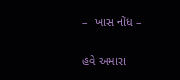–  ખાસ નોંધ –

હવે અમારા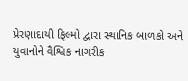પ્રેરણાદાયી ફિલ્મો દ્વારા સ્થાનિક બાળકો અને યુવાનોને વૈશ્વિક નાગરીક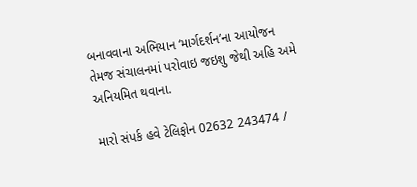બનાવવાના અભિયાન ‘માર્ગદર્શન’ના આયોજન તેમજ સંચાલનમાં પરોવાઇ જઇશુ જેથી અહિ અમે અનિયમિત થવાના.

મારો સંપર્ક હવે ટેલિફોન 02632 243474 /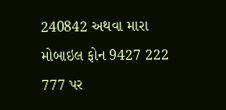240842 અથવા મારા મોબાઇલ ફોન 9427 222 777 પર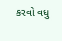કરવો વધુ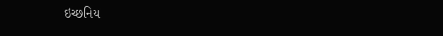ઇચ્છનિય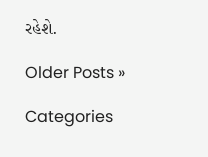રહેશે.

Older Posts »

Categories